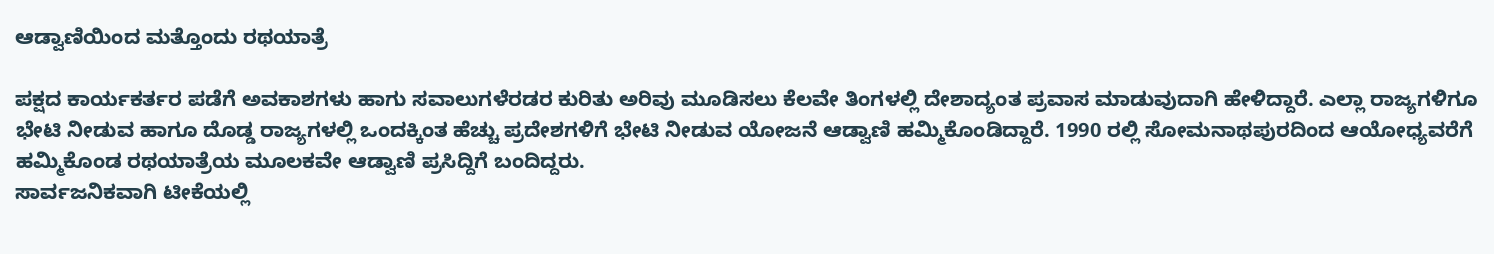ಆಡ್ವಾಣಿಯಿಂದ ಮತ್ತೊಂದು ರಥಯಾತ್ರೆ

ಪಕ್ಷದ ಕಾರ್ಯಕರ್ತರ ಪಡೆಗೆ ಅವಕಾಶಗಳು ಹಾಗು ಸವಾಲುಗಳೆರಡರ ಕುರಿತು ಅರಿವು ಮೂಡಿಸಲು ಕೆಲವೇ ತಿಂಗಳಲ್ಲಿ ದೇಶಾದ್ಯಂತ ಪ್ರವಾಸ ಮಾಡುವುದಾಗಿ ಹೇಳಿದ್ದಾರೆ. ಎಲ್ಲಾ ರಾಜ್ಯಗಳಿಗೂ ಭೇಟಿ ನೀಡುವ ಹಾಗೂ ದೊಡ್ಡ ರಾಜ್ಯಗಳಲ್ಲಿ ಒಂದಕ್ಕಿಂತ ಹೆಚ್ಚು ಪ್ರದೇಶಗಳಿಗೆ ಭೇಟಿ ನೀಡುವ ಯೋಜನೆ ಆಡ್ವಾಣಿ ಹಮ್ಮಿಕೊಂಡಿದ್ದಾರೆ. 1990 ರಲ್ಲಿ ಸೋಮನಾಥಪುರದಿಂದ ಆಯೋಧ್ಯವರೆಗೆ ಹಮ್ಮಿಕೊಂಡ ರಥಯಾತ್ರೆಯ ಮೂಲಕವೇ ಆಡ್ವಾಣಿ ಪ್ರಸಿದ್ದಿಗೆ ಬಂದಿದ್ದರು.
ಸಾರ್ವಜನಿಕವಾಗಿ ಟೀಕೆಯಲ್ಲಿ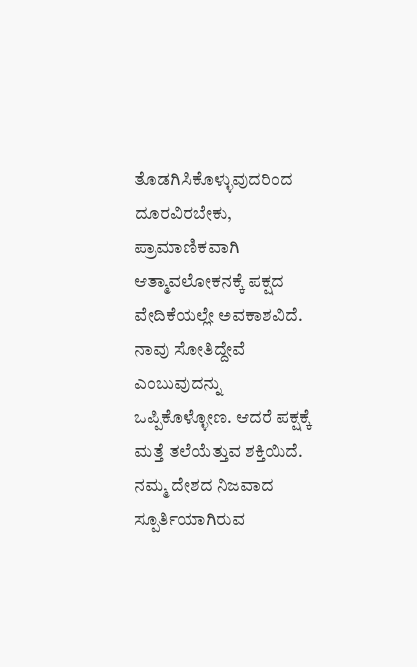ತೊಡಗಿಸಿಕೊಳ್ಳುವುದರಿಂದ ದೂರವಿರಬೇಕು, ಪ್ರಾಮಾಣಿಕವಾಗಿ ಆತ್ಮಾವಲೋಕನಕ್ಕೆ ಪಕ್ಷದ ವೇದಿಕೆಯಲ್ಲೇ ಅವಕಾಶವಿದೆ. ನಾವು ಸೋತಿದ್ದೇವೆ ಎಂಬುವುದನ್ನು ಒಪ್ಪಿಕೊಳ್ಳೋಣ. ಆದರೆ ಪಕ್ಷಕ್ಕೆ ಮತ್ತೆ ತಲೆಯೆತ್ತುವ ಶಕ್ತಿಯಿದೆ. ನಮ್ಮ ದೇಶದ ನಿಜವಾದ ಸ್ಪೂರ್ತಿಯಾಗಿರುವ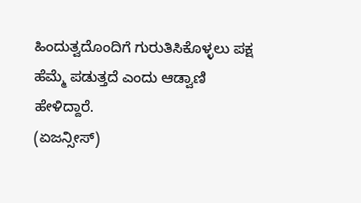ಹಿಂದುತ್ವದೊಂದಿಗೆ ಗುರುತಿಸಿಕೊಳ್ಳಲು ಪಕ್ಷ ಹೆಮ್ಮೆ ಪಡುತ್ತದೆ ಎಂದು ಆಡ್ವಾಣಿ ಹೇಳಿದ್ದಾರೆ.
(ಏಜನ್ಸೀಸ್)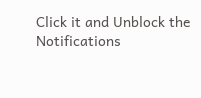Click it and Unblock the Notifications